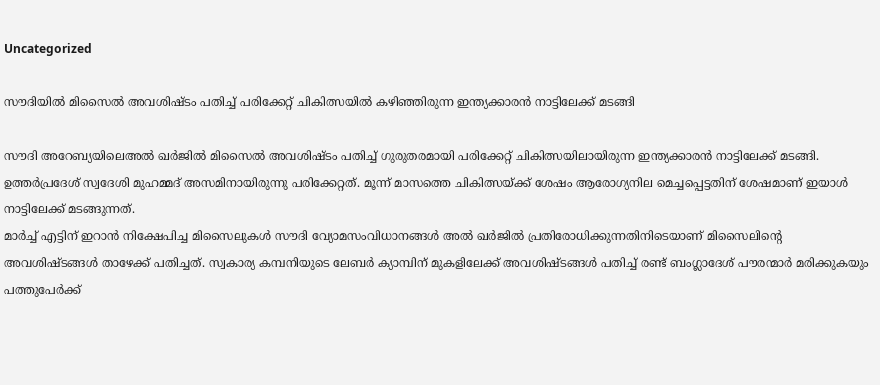Uncategorized

സൗദിയില്‍ മിസൈല്‍ അവശിഷ്ടം പതിച്ച് പരിക്കേറ്റ് ചികിത്സയിൽ കഴിഞ്ഞിരുന്ന ഇന്ത്യക്കാരന്‍ നാട്ടിലേക്ക് മടങ്ങി

സൗദി അറേബ്യയിലെഅല്‍ ഖര്‍ജില്‍ മിസൈല്‍ അവശിഷ്ടം പതിച്ച് ഗുരുതരമായി പരിക്കേറ്റ് ചികിത്സയിലായിരുന്ന ഇന്ത്യക്കാരന്‍ നാട്ടിലേക്ക് മടങ്ങി. ഉത്തര്‍പ്രദേശ് സ്വദേശി മുഹമ്മദ് അസമിനായിരുന്നു പരിക്കേറ്റത്. മൂന്ന് മാസത്തെ ചികിത്സയ്ക്ക് ശേഷം ആരോഗ്യനില മെച്ചപ്പെട്ടതിന് ശേഷമാണ് ഇയാള്‍ നാട്ടിലേക്ക് മടങ്ങുന്നത്.
മാര്‍ച്ച് എട്ടിന് ഇറാന്‍ നിക്ഷേപിച്ച മിസൈലുകള്‍ സൗദി വ്യോമസംവിധാനങ്ങള്‍ അല്‍ ഖര്‍ജില്‍ പ്രതിരോധിക്കുന്നതിനിടെയാണ് മിസൈലിന്റെ അവശിഷ്ടങ്ങള്‍ താഴേക്ക് പതിച്ചത്. സ്വകാര്യ കമ്പനിയുടെ ലേബര്‍ ക്യാമ്പിന് മുകളിലേക്ക് അവശിഷ്ടങ്ങള്‍ പതിച്ച് രണ്ട് ബംഗ്ലാദേശ് പൗരന്മാര്‍ മരിക്കുകയും പത്തുപേര്‍ക്ക്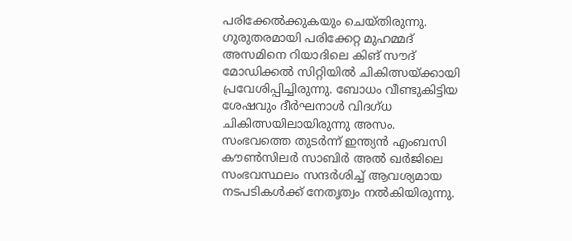പരിക്കേല്‍ക്കുകയും ചെയ്തിരുന്നു. ഗുരുതരമായി പരിക്കേറ്റ മുഹമ്മദ് അസമിനെ റിയാദിലെ കിങ് സൗദ് മോഡിക്കല്‍ സിറ്റിയില്‍ ചികിത്സയ്ക്കായി പ്രവേശിപ്പിച്ചിരുന്നു. ബോധം വീണ്ടുകിട്ടിയ ശേഷവും ദീര്‍ഘനാള്‍ വിദഗ്ധ ചികിത്സയിലായിരുന്നു അസം. സംഭവത്തെ തുടര്‍ന്ന് ഇന്ത്യന്‍ എംബസി കൗണ്‍സിലര്‍ സാബിര്‍ അല്‍ ഖര്‍ജിലെ സംഭവസ്ഥലം സന്ദര്‍ശിച്ച് ആവശ്യമായ നടപടികള്‍ക്ക് നേതൃത്വം നല്‍കിയിരുന്നു.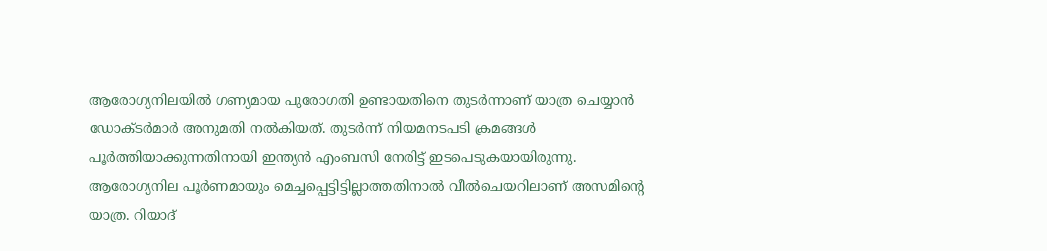ആരോഗ്യനിലയില്‍ ഗണ്യമായ പുരോഗതി ഉണ്ടായതിനെ തുടര്‍ന്നാണ് യാത്ര ചെയ്യാന്‍ ഡോക്ടര്‍മാര്‍ അനുമതി നല്‍കിയത്. തുടര്‍ന്ന് നിയമനടപടി ക്രമങ്ങള്‍ പൂര്‍ത്തിയാക്കുന്നതിനായി ഇന്ത്യന്‍ എംബസി നേരിട്ട് ഇടപെടുകയായിരുന്നു. ആരോഗ്യനില പൂര്‍ണമായും മെച്ചപ്പെട്ടിട്ടില്ലാത്തതിനാല്‍ വീല്‍ചെയറിലാണ് അസമിന്റെ യാത്ര. റിയാദ്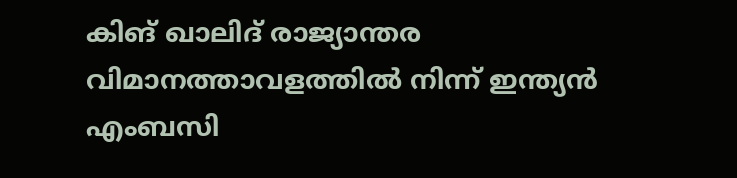കിങ് ഖാലിദ് രാജ്യാന്തര വിമാനത്താവളത്തില്‍ നിന്ന് ഇന്ത്യന്‍ എംബസി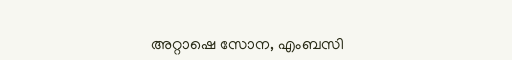അറ്റാഷെ സോന, എംബസി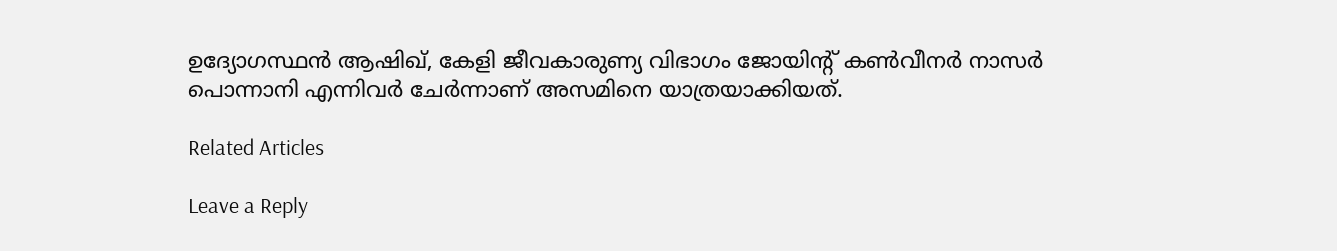ഉദ്യോഗസ്ഥന്‍ ആഷിഖ്, കേളി ജീവകാരുണ്യ വിഭാഗം ജോയിന്റ് കണ്‍വീനര്‍ നാസര്‍ പൊന്നാനി എന്നിവര്‍ ചേര്‍ന്നാണ് അസമിനെ യാത്രയാക്കിയത്.

Related Articles

Leave a Reply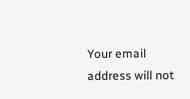Your email address will not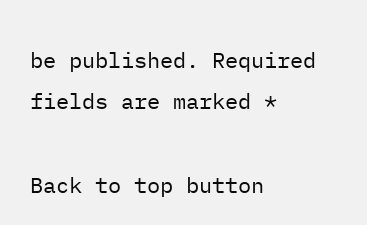be published. Required fields are marked *

Back to top button